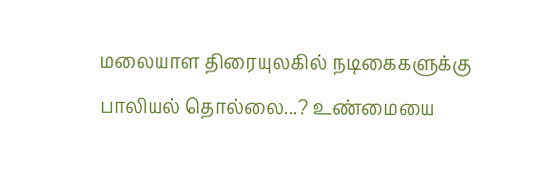மலையாள திரையுலகில் நடிகைகளுக்கு பாலியல் தொல்லை...? உண்மையை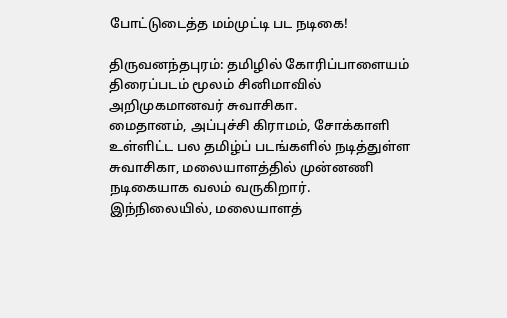போட்டுடைத்த மம்முட்டி பட நடிகை!

திருவனந்தபுரம்: தமிழில் கோரிப்பாளையம் திரைப்படம் மூலம் சினிமாவில் அறிமுகமானவர் சுவாசிகா.
மைதானம், அப்புச்சி கிராமம், சோக்காளி உள்ளிட்ட பல தமிழ்ப் படங்களில் நடித்துள்ள சுவாசிகா, மலையாளத்தில் முன்னணி நடிகையாக வலம் வருகிறார்.
இந்நிலையில், மலையாளத்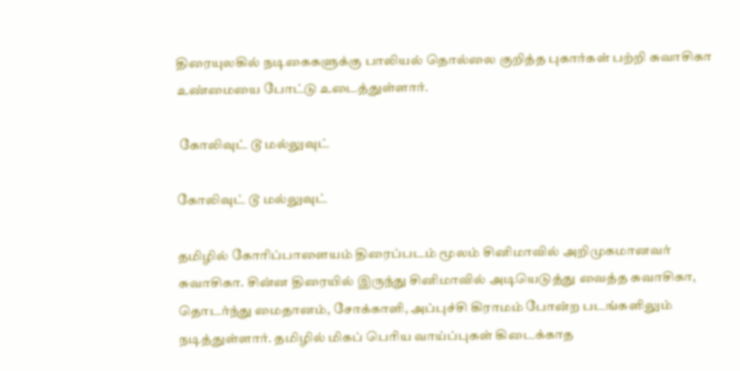திரையுலகில் நடிகைகளுக்கு பாலியல் தொல்லை குறித்த புகார்கள் பற்றி சுவாசிகா உண்மையை போட்டு உடைத்துள்ளார்.

 கோலிவுட் டூ மல்லுவுட்

கோலிவுட் டூ மல்லுவுட்

தமிழில் கோரிப்பாளையம் திரைப்படம் மூலம் சினிமாவில் அறிமுகமானவர் சுவாசிகா. சின்ன திரையில் இருந்து சினிமாவில் அடியெடுத்து வைத்த சுவாசிகா, தொடர்ந்து மைதானம், சோக்காளி, அப்புச்சி கிராமம் போன்ற படங்களிலும் நடித்துள்ளார். தமிழில் மிகப் பெரிய வாய்ப்புகள் கிடைக்காத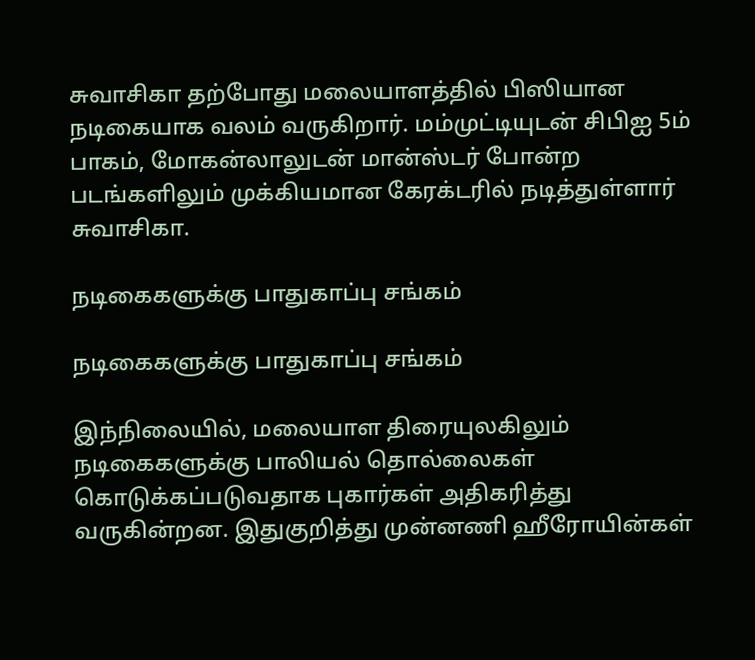சுவாசிகா தற்போது மலையாளத்தில் பிஸியான நடிகையாக வலம் வருகிறார். மம்முட்டியுடன் சிபிஐ 5ம் பாகம், மோகன்லாலுடன் மான்ஸ்டர் போன்ற படங்களிலும் முக்கியமான கேரக்டரில் நடித்துள்ளார் சுவாசிகா.

நடிகைகளுக்கு பாதுகாப்பு சங்கம்

நடிகைகளுக்கு பாதுகாப்பு சங்கம்

இந்நிலையில், மலையாள திரையுலகிலும் நடிகைகளுக்கு பாலியல் தொல்லைகள் கொடுக்கப்படுவதாக புகார்கள் அதிகரித்து வருகின்றன. இதுகுறித்து முன்னணி ஹீரோயின்கள்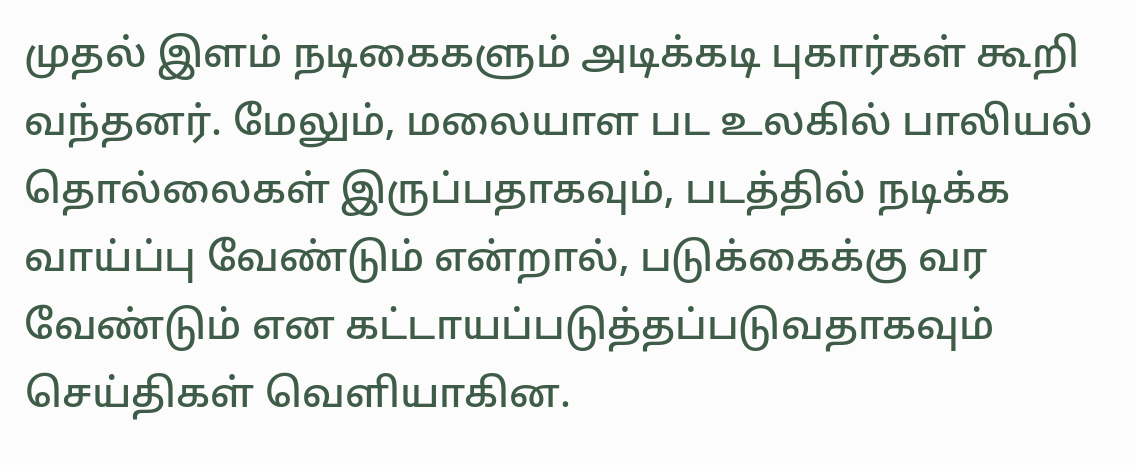முதல் இளம் நடிகைகளும் அடிக்கடி புகார்கள் கூறி வந்தனர். மேலும், மலையாள பட உலகில் பாலியல் தொல்லைகள் இருப்பதாகவும், படத்தில் நடிக்க வாய்ப்பு வேண்டும் என்றால், படுக்கைக்கு வர வேண்டும் என கட்டாயப்படுத்தப்படுவதாகவும் செய்திகள் வெளியாகின.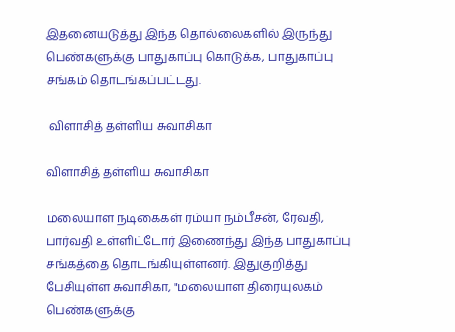இதனையடுத்து இந்த தொல்லைகளில் இருந்து பெண்களுக்கு பாதுகாப்பு கொடுக்க, பாதுகாப்பு சங்கம் தொடங்கப்பட்டது.

 விளாசித் தள்ளிய சுவாசிகா

விளாசித் தள்ளிய சுவாசிகா

மலையாள நடிகைகள் ரம்யா நம்பீசன், ரேவதி, பார்வதி உள்ளிட்டோர் இணைந்து இந்த பாதுகாப்பு சங்கத்தை தொடங்கியுள்ளனர். இதுகுறித்து பேசியுள்ள சுவாசிகா, "மலையாள திரையுலகம் பெண்களுக்கு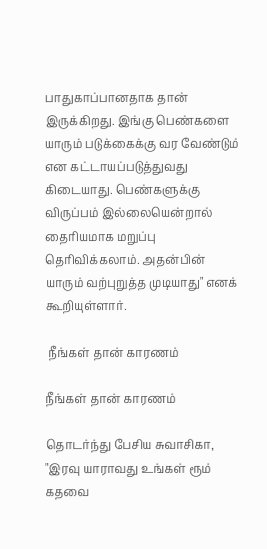பாதுகாப்பானதாக தான் இருக்கிறது. இங்கு பெண்களை யாரும் படுக்கைக்கு வர வேண்டும் என கட்டாயப்படுத்துவது கிடையாது. பெண்களுக்கு விருப்பம் இல்லையென்றால் தைரியமாக மறுப்பு தெரிவிக்கலாம். அதன்பின் யாரும் வற்புறுத்த முடியாது" எனக் கூறியுள்ளார்.

 நீங்கள் தான் காரணம்

நீங்கள் தான் காரணம்

தொடர்ந்து பேசிய சுவாசிகா, "இரவு யாராவது உங்கள் ரூம் கதவை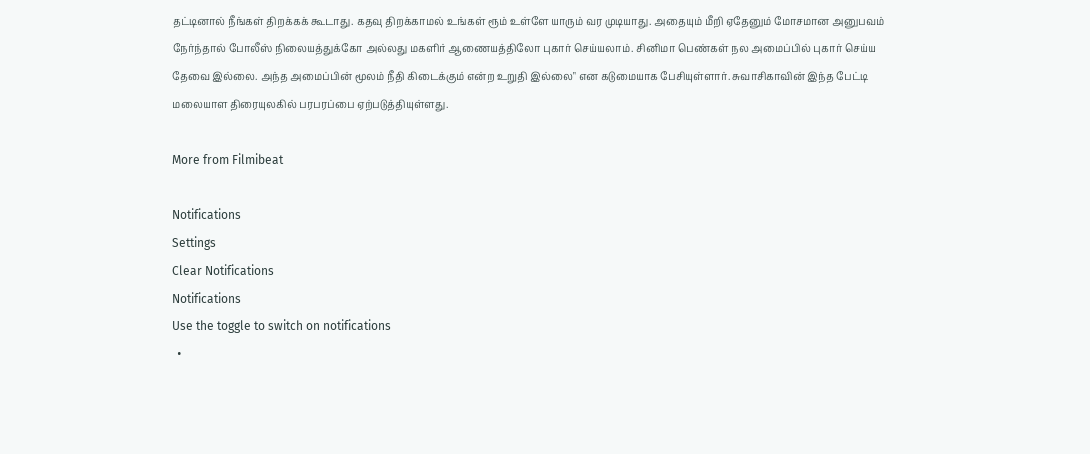தட்டினால் நீங்கள் திறக்கக் கூடாது. கதவு திறக்காமல் உங்கள் ரூம் உள்ளே யாரும் வர முடியாது. அதையும் மீறி ஏதேனும் மோசமான அனுபவம் நேர்ந்தால் போலீஸ் நிலையத்துக்கோ அல்லது மகளிர் ஆணையத்திலோ புகார் செய்யலாம். சினிமா பெண்கள் நல அமைப்பில் புகார் செய்ய தேவை இல்லை. அந்த அமைப்பின் மூலம் நீதி கிடைக்கும் என்ற உறுதி இல்லை" என கடுமையாக பேசியுள்ளார். சுவாசிகாவின் இந்த பேட்டி மலையாள திரையுலகில் பரபரப்பை ஏற்படுத்தியுள்ளது.

More from Filmibeat

Notifications
Settings
Clear Notifications
Notifications
Use the toggle to switch on notifications
  •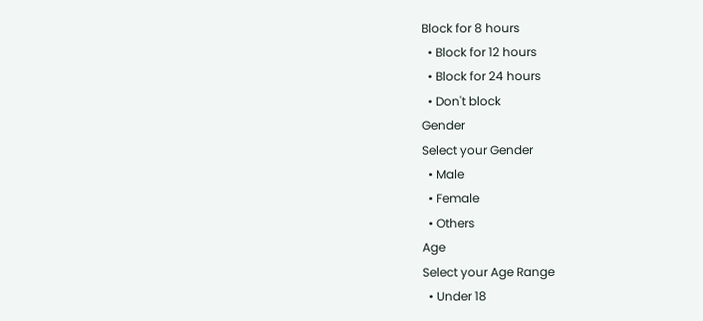Block for 8 hours
  • Block for 12 hours
  • Block for 24 hours
  • Don't block
Gender
Select your Gender
  • Male
  • Female
  • Others
Age
Select your Age Range
  • Under 18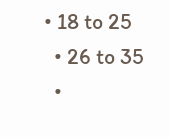• 18 to 25
  • 26 to 35
  •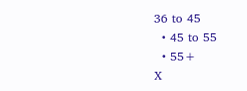36 to 45
  • 45 to 55
  • 55+
X